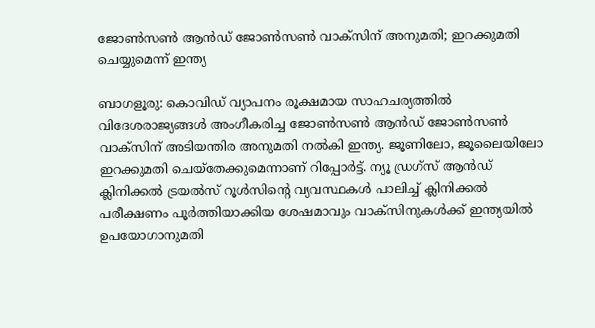ജോണ്‍സണ്‍ ആന്‍ഡ് ജോണ്‍സണ്‍ വാക്സിന് അനുമതി; ഇറക്കുമതി ചെയ്യുമെന്ന് ഇന്ത്യ

ബാഗളൂരു: കൊവിഡ് വ്യാപനം രൂക്ഷമായ സാഹചര്യത്തില്‍ വിദേശരാജ്യങ്ങള്‍ അംഗീകരിച്ച ജോണ്‍സണ്‍ ആന്‍ഡ് ജോണ്‍സണ്‍ വാക്സിന് അടിയന്തിര അനുമതി നല്‍കി ഇന്ത്യ. ജൂണിലോ, ജൂലൈയിലോ ഇറക്കുമതി ചെയ്തേക്കുമെന്നാണ് റിപ്പോര്‍ട്ട്. ന്യൂ ഡ്രഗ്സ് ആന്‍ഡ് ക്ലിനിക്കല്‍ ട്രയല്‍സ് റൂള്‍സിന്റെ വ്യവസ്ഥകള്‍ പാലിച്ച് ക്ലിനിക്കല്‍ പരീക്ഷണം പൂര്‍ത്തിയാക്കിയ ശേഷമാവും വാക്സിനുകള്‍ക്ക് ഇന്ത്യയില്‍ ഉപയോഗാനുമതി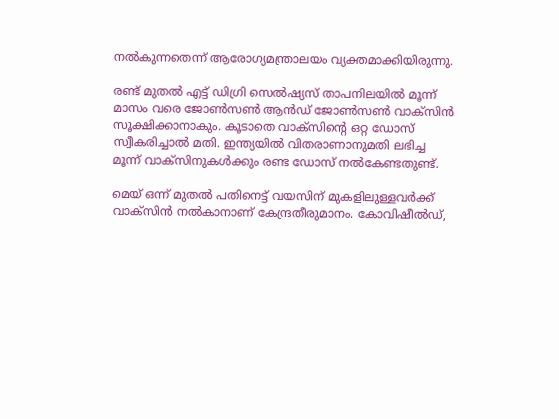നല്‍കുന്നതെന്ന് ആരോഗ്യമന്ത്രാലയം വ്യക്തമാക്കിയിരുന്നു.

രണ്ട് മുതല്‍ എട്ട് ഡിഗ്രി സെല്‍ഷ്യസ് താപനിലയില്‍ മൂന്ന് മാസം വരെ ജോണ്‍സണ്‍ ആന്‍ഡ് ജോണ്‍സണ്‍ വാക്സിന്‍ സൂക്ഷിക്കാനാകും. കൂടാതെ വാക്സിന്റെ ഒറ്റ ഡോസ് സ്വീകരിച്ചാല്‍ മതി. ഇന്ത്യയില്‍ വിതരാണാനുമതി ലഭിച്ച മൂന്ന് വാക്സിനുകള്‍ക്കും രണ്ട ഡോസ് നല്‍കേണ്ടതുണ്ട്.

മെയ് ഒന്ന് മുതല്‍ പതിനെട്ട് വയസിന് മുകളിലുള്ളവര്‍ക്ക് വാക്സിന്‍ നല്‍കാനാണ് കേന്ദ്രതീരുമാനം. കോവിഷീല്‍ഡ്,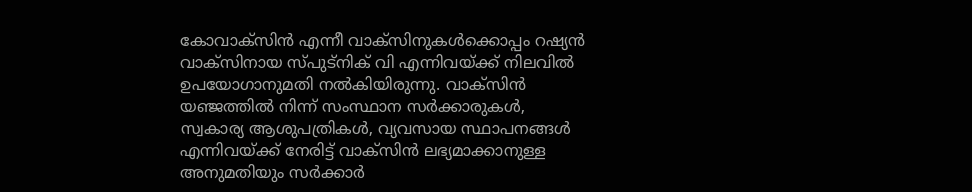കോവാക്സിന്‍ എന്നീ വാക്സിനുകള്‍ക്കൊപ്പം റഷ്യന്‍ വാക്സിനായ സ്പുട്നിക് വി എന്നിവയ്ക്ക് നിലവില്‍ ഉപയോഗാനുമതി നല്‍കിയിരുന്നു. വാക്സിന്‍ യഞ്ജത്തില്‍ നിന്ന് സംസ്ഥാന സര്‍ക്കാരുകള്‍, സ്വകാര്യ ആശുപത്രികള്‍, വ്യവസായ സ്ഥാപനങ്ങള്‍ എന്നിവയ്ക്ക് നേരിട്ട് വാക്സിന്‍ ലഭ്യമാക്കാനുള്ള അനുമതിയും സര്‍ക്കാര്‍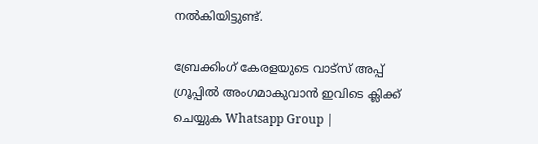നല്‍കിയിട്ടുണ്ട്.

ബ്രേക്കിംഗ് കേരളയുടെ വാട്സ് അപ്പ് ഗ്രൂപ്പിൽ അംഗമാകുവാൻ ഇവിടെ ക്ലിക്ക് ചെയ്യുക Whatsapp Group |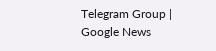Telegram Group | Google News